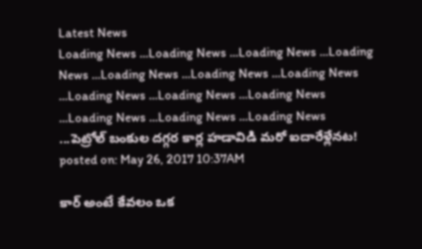Latest News
Loading News ...Loading News ...Loading News ...Loading News ...Loading News ...Loading News ...Loading News ...Loading News ...Loading News ...Loading News ...Loading News ...Loading News ...Loading News ...పెట్రోల్ బంకుల దగ్గర కార్ల హడావిడి మరో ఐదారేళ్లేనట!
posted on: May 26, 2017 10:37AM

కార్ అంటే కేవలం ఒక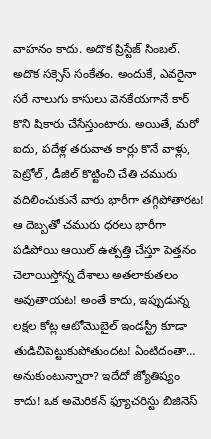వాహనం కాదు. అదొక ప్రిస్టేజ్ సింబల్. అదొక సక్సెస్ సంకేతం. అందుకే, ఎవరైనా సరే నాలుగు కాసులు వెనకేయగానే కార్ కొని షికారు చేసేస్తుంటారు. అయితే, మరో ఐదు, పదేళ్ల తరువాత కార్లు కొనే వాళ్లు, పెట్రోల్ , డీజిల్ కొట్టించి చేతి చమురు వదిలించుకునే వారు భారీగా తగ్గిపోతారట! ఆ దెబ్బతో చమురు ధరలు భారీగా పడిపోయి ఆయిల్ ఉత్పత్తి చేస్తూ పెత్తనం చెలాయిస్తోన్న దేశాలు అతలాకుతలం అవుతాయట! అంతే కాదు, ఇప్పుడున్న లక్షల కోట్ల ఆటోమొబైల్ ఇండస్ట్రీ కూడా తుడిచిపెట్టుకుపోతుందట! ఏంటిదంతా… అనుకుంటున్నారా? ఇదేదో జ్యోతిష్యం కాదు! ఒక అమెరికన్ ఫ్యూచరిస్టు బిజినెస్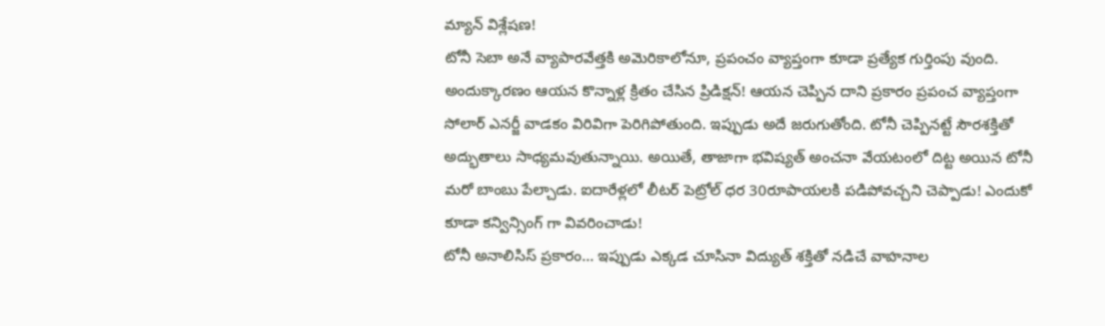మ్యాన్ విశ్లేషణ!
టోనీ సెబా అనే వ్యాపారవేత్తకి అమెరికాలోనూ, ప్రపంచం వ్యాప్తంగా కూడా ప్రత్యేక గుర్తింపు వుంది. అందుక్కారణం ఆయన కొన్నాళ్ల క్రితం చేసిన ప్రిడిక్షన్! ఆయన చెప్పిన దాని ప్రకారం ప్రపంచ వ్యాప్తంగా సోలార్ ఎనర్జీ వాడకం విరివిగా పెరిగిపోతుంది. ఇప్పుడు అదే జరుగుతోంది. టోనీ చెప్పినట్టే సౌరశక్తితో అద్భుతాలు సాధ్యమవుతున్నాయి. అయితే, తాజాగా భవిష్యత్ అంచనా వేయటంలో దిట్ట అయిన టోనీ మరో బాంబు పేల్చాడు. ఐదారేళ్లలో లీటర్ పెట్రోల్ ధర 30రూపాయలకి పడిపోవచ్చని చెప్పాడు! ఎందుకో కూడా కన్విన్సింగ్ గా వివరించాడు!
టోనీ అనాలిసిస్ ప్రకారం… ఇప్పుడు ఎక్కడ చూసినా విద్యుత్ శక్తితో నడిచే వాహనాల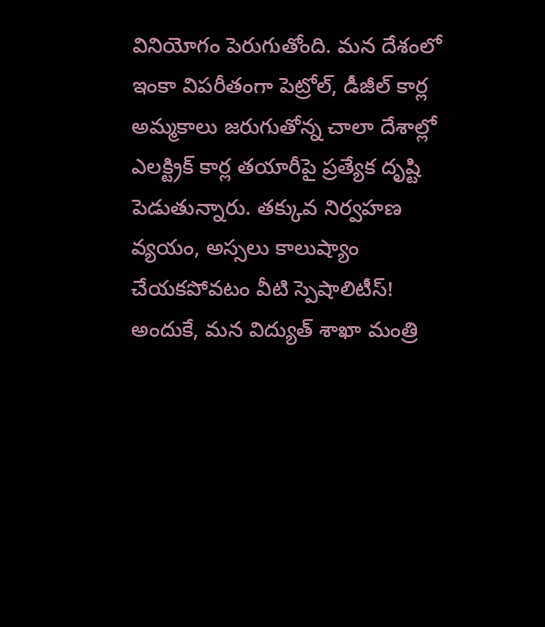వినియోగం పెరుగుతోంది. మన దేశంలో ఇంకా విపరీతంగా పెట్రోల్, డీజీల్ కార్ల అమ్మకాలు జరుగుతోన్న చాలా దేశాల్లో ఎలక్ట్రిక్ కార్ల తయారీపై ప్రత్యేక దృష్టి పెడుతున్నారు. తక్కువ నిర్వహణ వ్యయం, అస్సలు కాలుష్యాం చేయకపోవటం వీటి స్పెషాలిటీస్! అందుకే, మన విద్యుత్ శాఖా మంత్రి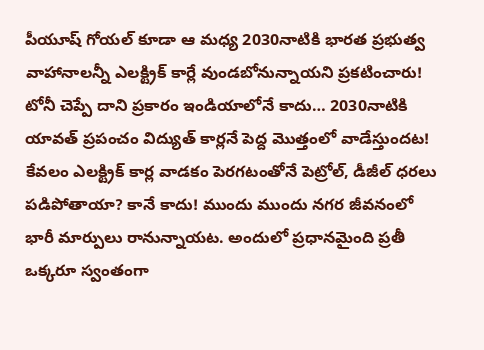పీయూష్ గోయల్ కూడా ఆ మధ్య 2030నాటికి భారత ప్రభుత్వ వాహానాలన్నీ ఎలక్ట్రిక్ కార్లే వుండబోనున్నాయని ప్రకటించారు! టోనీ చెప్పే దాని ప్రకారం ఇండియాలోనే కాదు… 2030నాటికి యావత్ ప్రపంచం విద్యుత్ కార్లనే పెద్ద మొత్తంలో వాడేస్తుందట!
కేవలం ఎలక్ట్రిక్ కార్ల వాడకం పెరగటంతోనే పెట్రోల్, డీజీల్ ధరలు పడిపోతాయా? కానే కాదు! ముందు ముందు నగర జీవనంలో భారీ మార్పులు రానున్నాయట. అందులో ప్రధానమైంది ప్రతీ ఒక్కరూ స్వంతంగా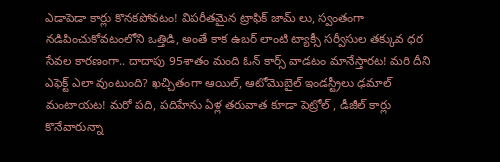ఎడాపెడా కార్లు కొనకపోవటం! విపరీతమైన ట్రాఫిక్ జామ్ లు, స్వంతంగా నడిపించుకోవటంలోని ఒత్తిడి, అంతే కాక ఉబర్ లాంటి ట్యాక్సీ సర్వీసుల తక్కువ ధర సేవల కారణంగా.. దాదాపు 95శాతం మంది ఓన్ కార్స్ వాడటం మానేస్తారట! మరి దీని ఎఫెక్ట్ ఎలా వుంటుంది? ఖచ్చితంగా ఆయిల్, ఆటోమొబైల్ ఇండస్ట్రీలు ఢమాల్ మంటాయట! మరో పది, పదిహేను ఏళ్ల తరువాత కూడా పెట్రోల్ , డీజీల్ కార్లు కొనేవారున్నా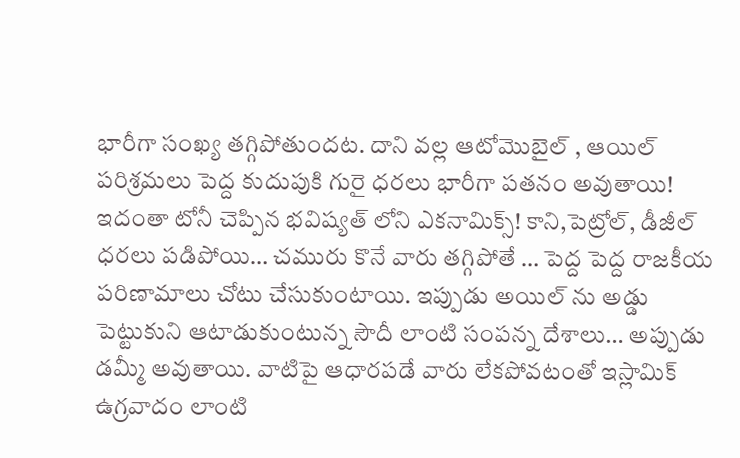భారీగా సంఖ్య తగ్గిపోతుందట. దాని వల్ల ఆటోమొబైల్ , ఆయిల్ పరిశ్రమలు పెద్ద కుదుపుకి గురై ధరలు భారీగా పతనం అవుతాయి!
ఇదంతా టోనీ చెప్పిన భవిష్యత్ లోని ఎకనామిక్స్! కాని,పెట్రోల్, డీజీల్ ధరలు పడిపోయి… చమురు కొనే వారు తగ్గిపోతే … పెద్ద పెద్ద రాజకీయ పరిణామాలు చోటు చేసుకుంటాయి. ఇప్పుడు అయిల్ ను అడ్డు పెట్టుకుని ఆటాడుకుంటున్న సౌదీ లాంటి సంపన్న దేశాలు… అప్పుడు డమ్మీ అవుతాయి. వాటిపై ఆధారపడే వారు లేకపోవటంతో ఇస్లామిక్ ఉగ్రవాదం లాంటి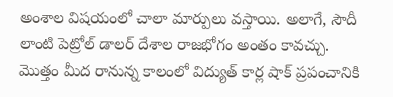అంశాల విషయంలో చాలా మార్పులు వస్తాయి. అలాగే, సౌదీ లాంటి పెట్రోల్ డాలర్ దేశాల రాజభోగం అంతం కావచ్చు. మొత్తం మీద రానున్న కాలంలో విద్యుత్ కార్ల షాక్ ప్రపంచానికి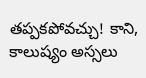తప్పకపోవచ్చు! కాని, కాలుష్యం అస్సలు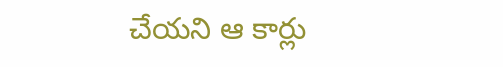చేయని ఆ కార్లు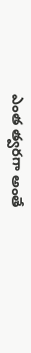ఎంత త్వరగా అంతే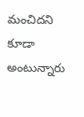మంచిదని కూడా అంటున్నారు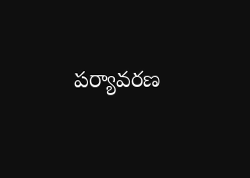పర్యావరణ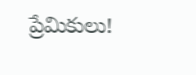ప్రేమికులు!